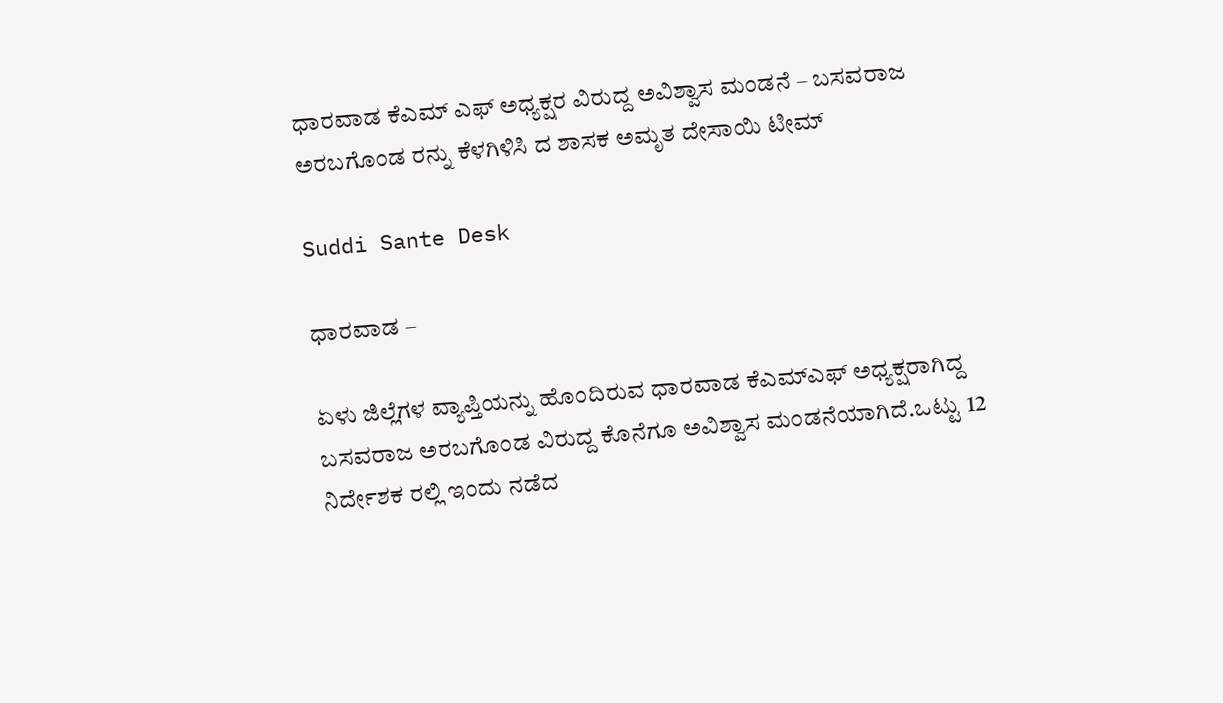ಧಾರವಾಡ ಕೆಎಮ್ ಎಫ್ ಅಧ್ಯಕ್ಷರ ವಿರುದ್ದ ಅವಿಶ್ವಾಸ ಮಂಡನೆ – ಬಸವರಾಜ ಅರಬಗೊಂಡ ರನ್ನು ಕೆಳಗಿಳಿಸಿ ದ ಶಾಸಕ ಅಮೃತ ದೇಸಾಯಿ ಟೀಮ್

Suddi Sante Desk

ಧಾರವಾಡ –

ಏಳು ಜಿಲ್ಲೆಗಳ ವ್ಯಾಪ್ತಿಯನ್ನು ಹೊಂದಿರುವ ಧಾರವಾಡ ಕೆಎಮ್ಎಫ್ ಅಧ್ಯಕ್ಷರಾಗಿದ್ದ ಬಸವರಾಜ ಅರಬಗೊಂಡ ವಿರುದ್ದ ಕೊನೆಗೂ ಅವಿಶ್ವಾಸ ಮಂಡನೆಯಾಗಿದೆ.ಒಟ್ಟು 12 ನಿರ್ದೇಶಕ ರಲ್ಲಿ ಇಂದು ನಡೆದ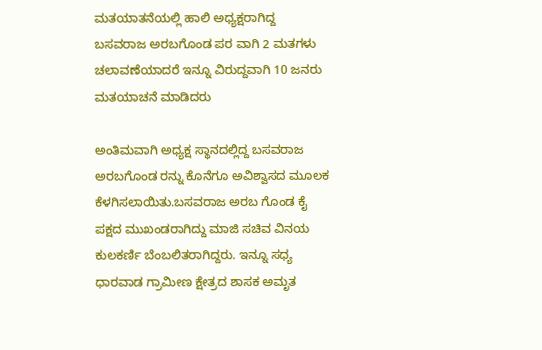ಮತಯಾತನೆಯಲ್ಲಿ ಹಾಲಿ ಅಧ್ಯಕ್ಷರಾಗಿದ್ದ ಬಸವರಾಜ ಅರಬಗೊಂಡ ಪರ ವಾಗಿ 2 ಮತಗಳು ಚಲಾವಣೆಯಾದರೆ ಇನ್ನೂ ವಿರುದ್ದವಾಗಿ 10 ಜನರು ಮತಯಾಚನೆ ಮಾಡಿದರು

ಅಂತಿಮವಾಗಿ ಅಧ್ಯಕ್ಷ ಸ್ಥಾನದಲ್ಲಿದ್ದ ಬಸವರಾಜ ಅರಬಗೊಂಡ ರನ್ನು ಕೊನೆಗೂ ಅವಿಶ್ವಾಸದ ಮೂಲಕ ಕೆಳಗಿಸಲಾಯಿತು.ಬಸವರಾಜ ಅರಬ ಗೊಂಡ ಕೈ ಪಕ್ಷದ ಮುಖಂಡರಾಗಿದ್ದು ಮಾಜಿ ಸಚಿವ ವಿನಯ ಕುಲಕರ್ಣಿ ಬೆಂಬಲಿತರಾಗಿದ್ದರು. ಇನ್ನೂ ಸಧ್ಯ ಧಾರವಾಡ ಗ್ರಾಮೀಣ ಕ್ಷೇತ್ರದ ಶಾಸಕ ಅಮೃತ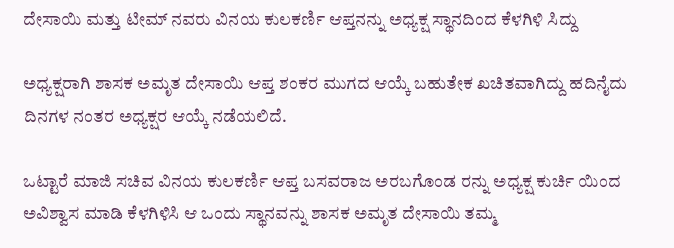ದೇಸಾಯಿ ಮತ್ತು ಟೀಮ್ ನವರು ವಿನಯ ಕುಲಕರ್ಣಿ ಆಪ್ತನನ್ನು ಅಧ್ಯಕ್ಷ ಸ್ಥಾನದಿಂದ ಕೆಳಗಿಳಿ ಸಿದ್ದು

ಅಧ್ಯಕ್ಷರಾಗಿ ಶಾಸಕ ಅಮೃತ ದೇಸಾಯಿ ಆಪ್ತ ಶಂಕರ ಮುಗದ ಆಯ್ಕೆ ಬಹುತೇಕ ಖಚಿತವಾಗಿದ್ದು ಹದಿನೈದು ದಿನಗಳ ನಂತರ ಅಧ್ಯಕ್ಷರ ಆಯ್ಕೆ ನಡೆಯಲಿದೆ.

ಒಟ್ಟಾರೆ ಮಾಜಿ ಸಚಿವ ವಿನಯ ಕುಲಕರ್ಣಿ ಆಪ್ತ ಬಸವರಾಜ ಅರಬಗೊಂಡ ರನ್ನು ಅಧ್ಯಕ್ಷ ಕುರ್ಚಿ ಯಿಂದ ಅವಿಶ್ವಾಸ ಮಾಡಿ ಕೆಳಗಿಳಿಸಿ ಆ ಒಂದು ಸ್ಥಾನವನ್ನು ಶಾಸಕ ಅಮೃತ ದೇಸಾಯಿ ತಮ್ಮ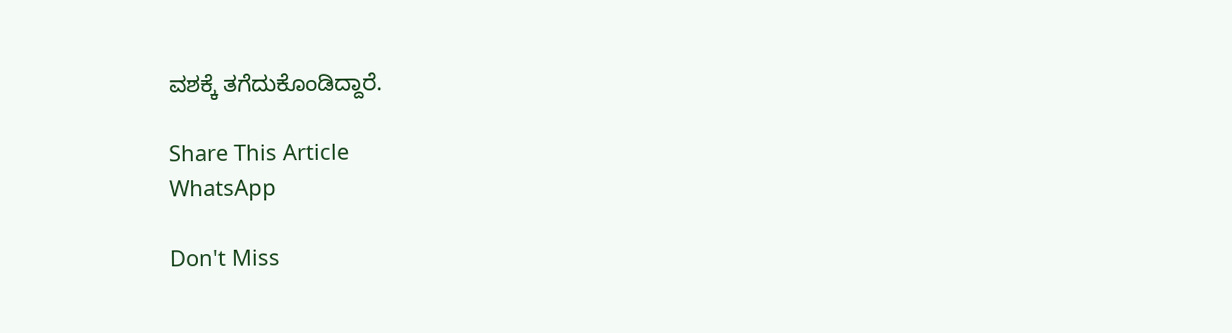ವಶಕ್ಕೆ ತಗೆದುಕೊಂಡಿದ್ದಾರೆ.

Share This Article
WhatsApp

Don't Miss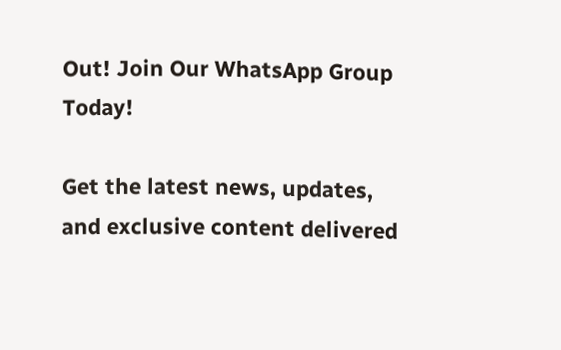Out! Join Our WhatsApp Group Today!

Get the latest news, updates, and exclusive content delivered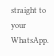straight to your WhatsApp.